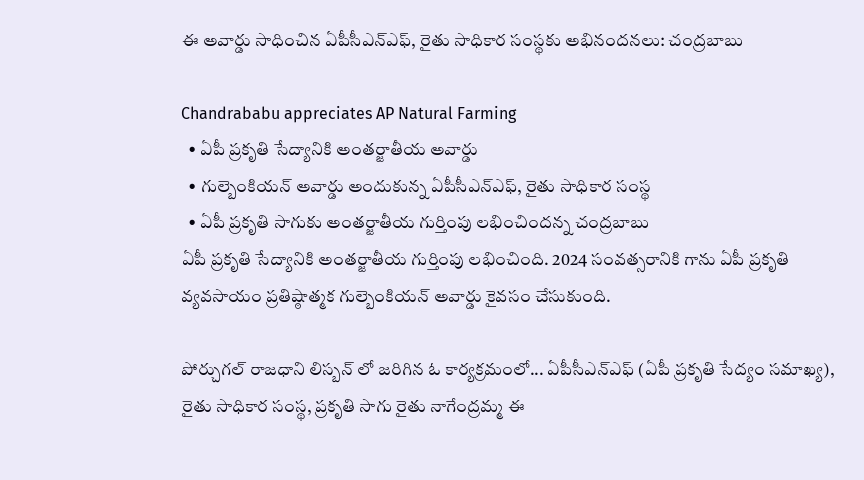ఈ అవార్డు సాధించిన ఏపీసీఎన్ఎఫ్, రైతు సాధికార సంస్థకు అభినందనలు: చంద్రబాబు

Chandrababu appreciates AP Natural Farming
  • ఏపీ ప్రకృతి సేద్యానికి అంతర్జాతీయ అవార్డు
  • గుల్బెంకియన్ అవార్డు అందుకున్న ఏపీసీఎన్ఎఫ్, రైతు సాధికార సంస్థ
  • ఏపీ ప్రకృతి సాగుకు అంతర్జాతీయ గుర్తింపు లభించిందన్న చంద్రబాబు
ఏపీ ప్రకృతి సేద్యానికి అంతర్జాతీయ గుర్తింపు లభించింది. 2024 సంవత్సరానికి గాను ఏపీ ప్రకృతి వ్యవసాయం ప్రతిష్ఠాత్మక గుల్బెంకియన్ అవార్డు కైవసం చేసుకుంది.

పోర్చుగల్ రాజధాని లిస్బన్ లో జరిగిన ఓ కార్యక్రమంలో... ఏపీసీఎన్ఎఫ్ (ఏపీ ప్రకృతి సేద్యం సమాఖ్య), రైతు సాధికార సంస్థ, ప్రకృతి సాగు రైతు నాగేంద్రమ్మ ఈ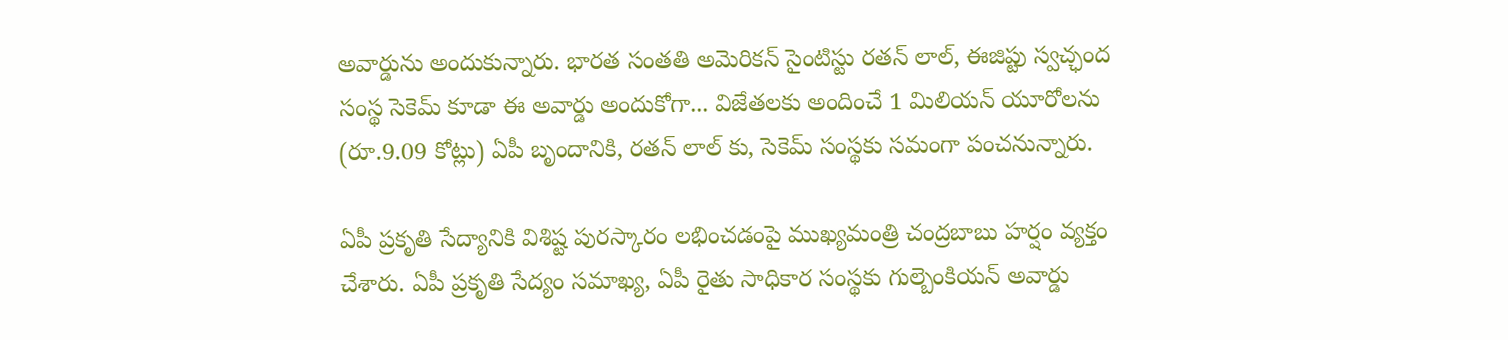అవార్డును అందుకున్నారు. భారత సంతతి అమెరికన్ సైంటిస్టు రతన్ లాల్, ఈజిప్టు స్వచ్ఛంద సంస్థ సెకెమ్ కూడా ఈ అవార్డు అందుకోగా... విజేతలకు అందించే 1 మిలియన్ యూరోలను (రూ.9.09 కోట్లు) ఏపీ బృందానికి, రతన్ లాల్ కు, సెకెమ్ సంస్థకు సమంగా పంచనున్నారు.

ఏపీ ప్రకృతి సేద్యానికి విశిష్ట పురస్కారం లభించడంపై ముఖ్యమంత్రి చంద్రబాబు హర్షం వ్యక్తం చేశారు. ఏపీ ప్రకృతి సేద్యం సమాఖ్య, ఏపీ రైతు సాధికార సంస్థకు గుల్బెంకియన్ అవార్డు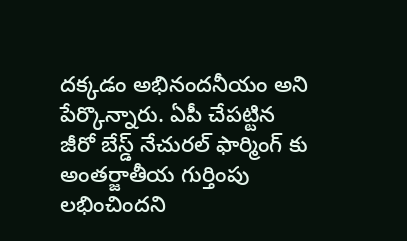దక్కడం అభినందనీయం అని పేర్కొన్నారు. ఏపీ చేపట్టిన జీరో బేస్డ్ నేచురల్ ఫార్మింగ్ కు అంతర్జాతీయ గుర్తింపు లభించిందని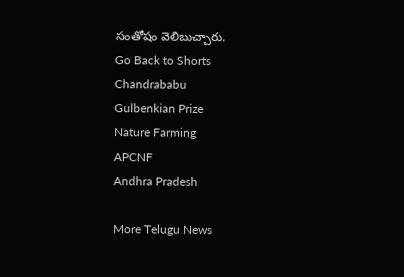సంతోషం వెలిబుచ్చారు.
Go Back to Shorts
Chandrababu
Gulbenkian Prize
Nature Farming
APCNF
Andhra Pradesh

More Telugu News